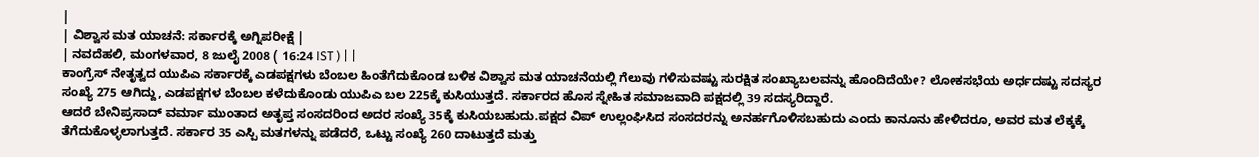|
| ವಿಶ್ವಾಸ ಮತ ಯಾಚನೆ: ಸರ್ಕಾರಕ್ಕೆ ಅಗ್ನಿಪರೀಕ್ಷೆ |
| ನವದೆಹಲಿ, ಮಂಗಳವಾರ, 8 ಜುಲೈ 2008 ( 16:24 IST ) | |
ಕಾಂಗ್ರೆಸ್ ನೇತೃತ್ವದ ಯುಪಿಎ ಸರ್ಕಾರಕ್ಕೆ ಎಡಪಕ್ಷಗಳು ಬೆಂಬಲ ಹಿಂತೆಗೆದುಕೊಂಡ ಬಳಿಕ ವಿಶ್ವಾಸ ಮತ ಯಾಚನೆಯಲ್ಲಿ ಗೆಲುವು ಗಳಿಸುವಷ್ಟು ಸುರಕ್ಷಿತ ಸಂಖ್ಯಾಬಲವನ್ನು ಹೊಂದಿದೆಯೇ? ಲೋಕಸಭೆಯ ಅರ್ಧದಷ್ಟು ಸದಸ್ಯರ ಸಂಖ್ಯೆ 275 ಆಗಿದ್ದು, ಎಡಪಕ್ಷಗಳ ಬೆಂಬಲ ಕಳೆದುಕೊಂಡು ಯುಪಿಎ ಬಲ 225ಕ್ಕೆ ಕುಸಿಯುತ್ತದೆ. ಸರ್ಕಾರದ ಹೊಸ ಸ್ನೇಹಿತ ಸಮಾಜವಾದಿ ಪಕ್ಷದಲ್ಲಿ 39 ಸದಸ್ಯರಿದ್ದಾರೆ.
ಆದರೆ ಬೇನಿಪ್ರಸಾದ್ ವರ್ಮಾ ಮುಂತಾದ ಅತೃಪ್ತ ಸಂಸದರಿಂದ ಅದರ ಸಂಖ್ಯೆ 35ಕ್ಕೆ ಕುಸಿಯಬಹುದು.ಪಕ್ಷದ ವಿಪ್ ಉಲ್ಲಂಘಿಸಿದ ಸಂಸದರನ್ನು ಅನರ್ಹಗೊಳಿಸಬಹುದು ಎಂದು ಕಾನೂನು ಹೇಳಿದರೂ, ಅವರ ಮತ ಲೆಕ್ಕಕ್ಕೆ ತೆಗೆದುಕೊಳ್ಳಲಾಗುತ್ತದೆ. ಸರ್ಕಾರ 35 ಎಸ್ಪಿ ಮತಗಳನ್ನು ಪಡೆದರೆ, ಒಟ್ಟು ಸಂಖ್ಯೆ 260 ದಾಟುತ್ತದೆ ಮತ್ತು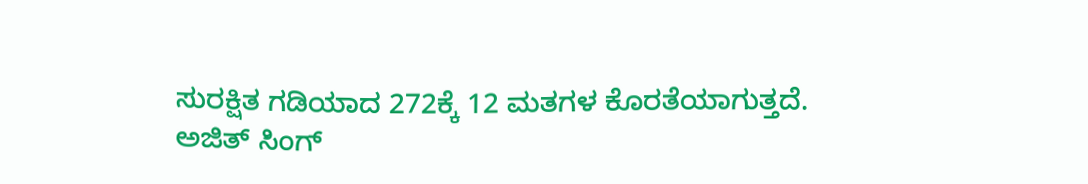ಸುರಕ್ಷಿತ ಗಡಿಯಾದ 272ಕ್ಕೆ 12 ಮತಗಳ ಕೊರತೆಯಾಗುತ್ತದೆ.
ಅಜಿತ್ ಸಿಂಗ್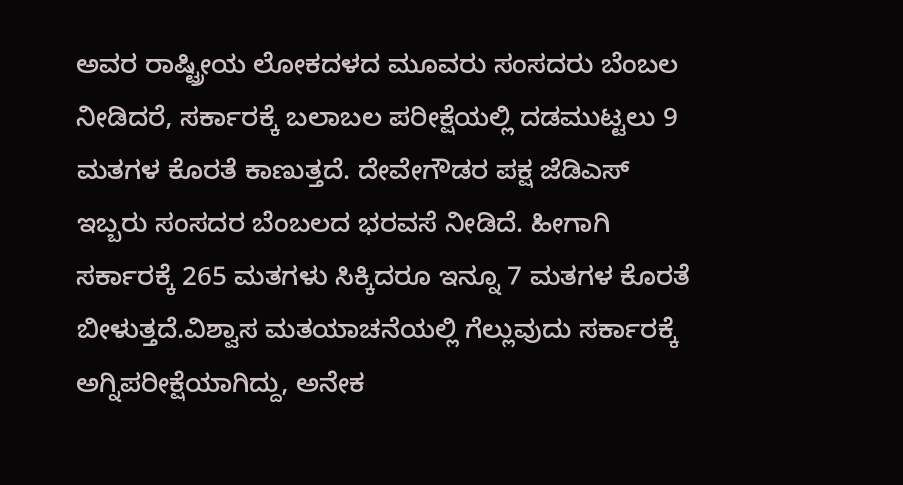ಅವರ ರಾಷ್ಟ್ರೀಯ ಲೋಕದಳದ ಮೂವರು ಸಂಸದರು ಬೆಂಬಲ ನೀಡಿದರೆ, ಸರ್ಕಾರಕ್ಕೆ ಬಲಾಬಲ ಪರೀಕ್ಷೆಯಲ್ಲಿ ದಡಮುಟ್ಟಲು 9 ಮತಗಳ ಕೊರತೆ ಕಾಣುತ್ತದೆ. ದೇವೇಗೌಡರ ಪಕ್ಷ ಜೆಡಿಎಸ್ ಇಬ್ಬರು ಸಂಸದರ ಬೆಂಬಲದ ಭರವಸೆ ನೀಡಿದೆ. ಹೀಗಾಗಿ ಸರ್ಕಾರಕ್ಕೆ 265 ಮತಗಳು ಸಿಕ್ಕಿದರೂ ಇನ್ನೂ 7 ಮತಗಳ ಕೊರತೆ ಬೀಳುತ್ತದೆ.ವಿಶ್ವಾಸ ಮತಯಾಚನೆಯಲ್ಲಿ ಗೆಲ್ಲುವುದು ಸರ್ಕಾರಕ್ಕೆ ಅಗ್ನಿಪರೀಕ್ಷೆಯಾಗಿದ್ದು, ಅನೇಕ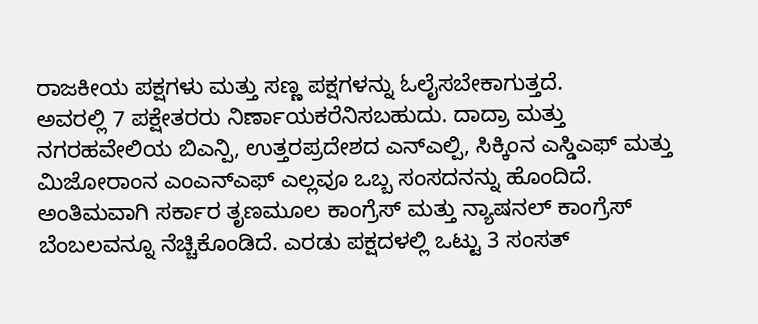ರಾಜಕೀಯ ಪಕ್ಷಗಳು ಮತ್ತು ಸಣ್ಣ ಪಕ್ಷಗಳನ್ನು ಓಲೈಸಬೇಕಾಗುತ್ತದೆ.
ಅವರಲ್ಲಿ 7 ಪಕ್ಷೇತರರು ನಿರ್ಣಾಯಕರೆನಿಸಬಹುದು. ದಾದ್ರಾ ಮತ್ತು ನಗರಹವೇಲಿಯ ಬಿಎನ್ಪಿ, ಉತ್ತರಪ್ರದೇಶದ ಎನ್ಎಲ್ಪಿ, ಸಿಕ್ಕಿಂನ ಎಸ್ಡಿಎಫ್ ಮತ್ತು ಮಿಜೋರಾಂನ ಎಂಎನ್ಎಫ್ ಎಲ್ಲವೂ ಒಬ್ಬ ಸಂಸದನನ್ನು ಹೊಂದಿದೆ. ಅಂತಿಮವಾಗಿ ಸರ್ಕಾರ ತೃಣಮೂಲ ಕಾಂಗ್ರೆಸ್ ಮತ್ತು ನ್ಯಾಷನಲ್ ಕಾಂಗ್ರೆಸ್ ಬೆಂಬಲವನ್ನೂ ನೆಚ್ಚಿಕೊಂಡಿದೆ. ಎರಡು ಪಕ್ಷದಳಲ್ಲಿ ಒಟ್ಟು 3 ಸಂಸತ್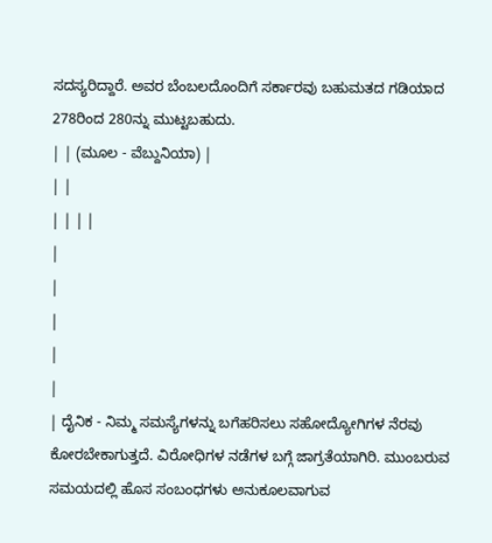ಸದಸ್ಯರಿದ್ದಾರೆ. ಅವರ ಬೆಂಬಲದೊಂದಿಗೆ ಸರ್ಕಾರವು ಬಹುಮತದ ಗಡಿಯಾದ 278ರಿಂದ 280ನ್ನು ಮುಟ್ಟಬಹುದು.
| | (ಮೂಲ - ವೆಬ್ದುನಿಯಾ) |
| |
| | | |
|
|
|
|
|
| ದೈನಿಕ - ನಿಮ್ಮ ಸಮಸ್ಯೆಗಳನ್ನು ಬಗೆಹರಿಸಲು ಸಹೋದ್ಯೋಗಿಗಳ ನೆರವು ಕೋರಬೇಕಾಗುತ್ತದೆ. ವಿರೋಧಿಗಳ ನಡೆಗಳ ಬಗ್ಗೆ ಜಾಗ್ರತೆಯಾಗಿರಿ. ಮುಂಬರುವ ಸಮಯದಲ್ಲಿ ಹೊಸ ಸಂಬಂಧಗಳು ಅನುಕೂಲವಾಗುವ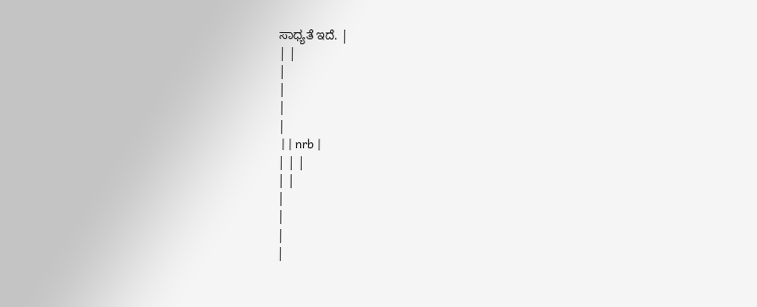ಸಾಧ್ಯತೆ ಇದೆ. |
| |
|
|
|
|
 | | nrb |
| | |
| |
|
|
|
|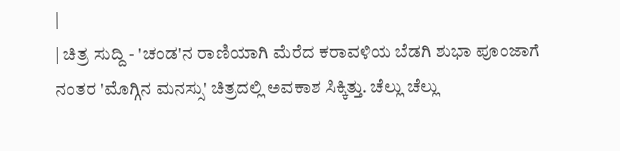|
| ಚಿತ್ರ ಸುದ್ದಿ - 'ಚಂಡ'ನ ರಾಣಿಯಾಗಿ ಮೆರೆದ ಕರಾವಳಿಯ ಬೆಡಗಿ ಶುಭಾ ಪೂಂಜಾಗೆ ನಂತರ 'ಮೊಗ್ಗಿನ ಮನಸ್ಸು' ಚಿತ್ರದಲ್ಲಿ ಅವಕಾಶ ಸಿಕ್ಕಿತ್ತು. ಚೆಲ್ಲು ಚೆಲ್ಲು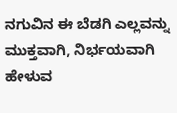ನಗುವಿನ ಈ ಬೆಡಗಿ ಎಲ್ಲವನ್ನು ಮುಕ್ತವಾಗಿ, ನಿರ್ಭಯವಾಗಿ ಹೇಳುವ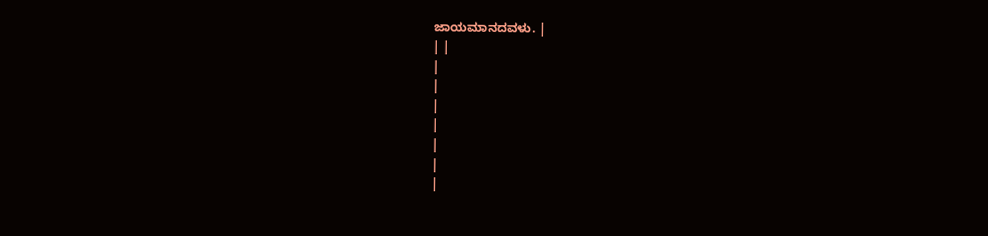ಜಾಯಮಾನದವಳು. |
| |
|
|
|
|
|
|
|